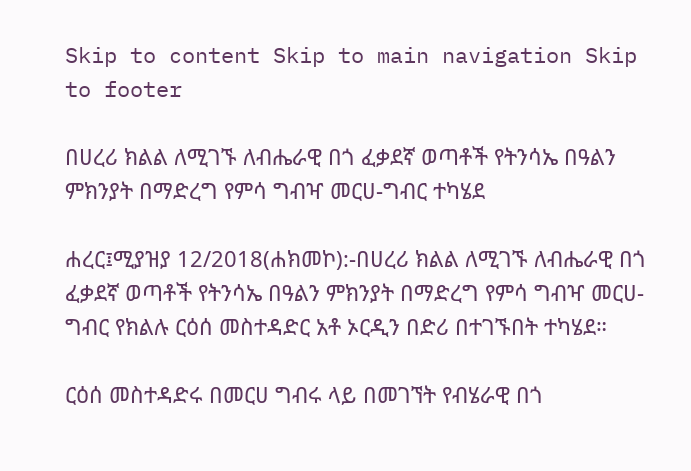Skip to content Skip to main navigation Skip to footer

በሀረሪ ክልል ለሚገኙ ለብሔራዊ በጎ ፈቃደኛ ወጣቶች የትንሳኤ በዓልን ምክንያት በማድረግ የምሳ ግብዣ መርሀ-ግብር ተካሄደ

ሐረር፤ሚያዝያ 12/2018(ሐክመኮ):-በሀረሪ ክልል ለሚገኙ ለብሔራዊ በጎ ፈቃደኛ ወጣቶች የትንሳኤ በዓልን ምክንያት በማድረግ የምሳ ግብዣ መርሀ-ግብር የክልሉ ርዕሰ መስተዳድር አቶ ኦርዲን በድሪ በተገኙበት ተካሄደ።

ርዕሰ መስተዳድሩ በመርሀ ግብሩ ላይ በመገኘት የብሄራዊ በጎ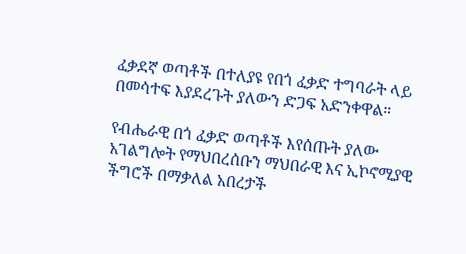ፈቃደኛ ወጣቶች በተለያዩ የበጎ ፈቃድ ተግባራት ላይ በመሳተፍ እያደረጉት ያለውን ድጋፍ አድንቀዋል።

የብሔራዊ በጎ ፈቃድ ወጣቶች እየሰጡት ያለው አገልግሎት የማህበረሰቡን ማህበራዊ እና ኢኮኖሚያዊ ችግሮች በማቃለል አበረታች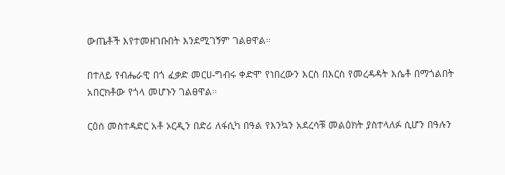ውጤቶች እየተመዘገቡበት እንደሚገኝም ገልፀዋል።

በተለይ የብሔራዊ በጎ ፈቃድ መርሀ-ግብሩ ቀድሞ የነበረውን እርስ በእርስ የመረዳዳት እሴቶ በማጎልበት አበርክቶው የጎላ መሆኑን ገልፀዋል።

ርዕሰ መስተዳድር አቶ ኦርዲን በድሪ ለፋሲካ በዓል የእንኳን አደረሳቹ መልዕክት ያስተላለፉ ሲሆን በዓሉን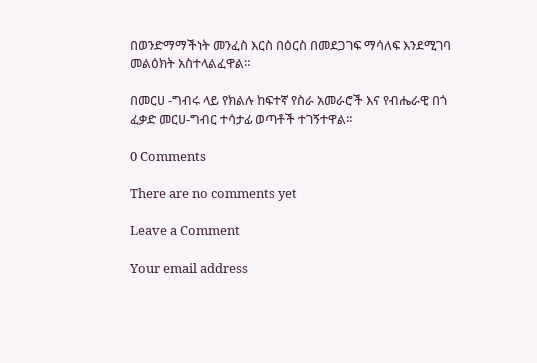በወንድማማችነት መንፈስ እርስ በዕርስ በመደጋገፍ ማሳለፍ እንደሚገባ መልዕክት አስተላልፈዋል።

በመርሀ -ግብሩ ላይ የክልሉ ከፍተኛ የስራ አመራሮች እና የብሔራዊ በጎ ፈቃድ መርሀ-ግብር ተሳታፊ ወጣቶች ተገኝተዋል።

0 Comments

There are no comments yet

Leave a Comment

Your email address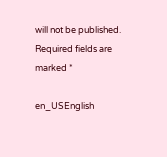will not be published. Required fields are marked *

en_USEnglish